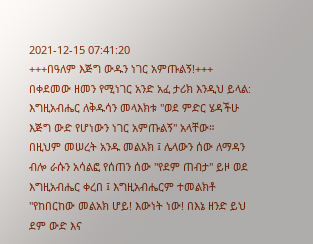2021-12-15 07:41:20
+++በዓለም እጅግ ውዱን ነገር አምጡልኝ!+++
በቀደመው ዘመን የሚነገር አንድ አፈ ታሪክ እንዲህ ይላል:
እግዚአብሔር ለቅዱሳን መላእክቱ "ወደ ምድር ሄዳችሁ እጅግ ውድ የሆነውን ነገር አምጡልኝ" አላቸው።
በዚህም መሠረት አንዱ መልአክ ፤ ሌላውን ሰው ለማዳን ብሎ ራሱን አሳልፎ የሰጠን ሰው "የደም ጠብታ" ይዞ ወደ እግዚአብሔር ቀረበ ፤ እግዚአብሔርም ተመልክቶ "የከበርከው መልአክ ሆይ! እውነት ነው! በእኔ ዘንድ ይህ ደም ውድ እና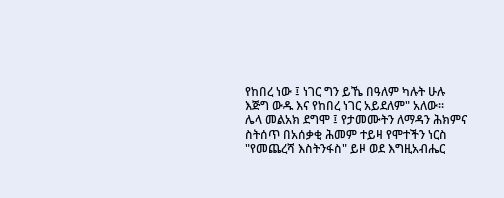የከበረ ነው ፤ ነገር ግን ይኼ በዓለም ካሉት ሁሉ እጅግ ውዱ እና የከበረ ነገር አይደለም" አለው።
ሌላ መልአክ ደግሞ ፤ የታመሙትን ለማዳን ሕክምና ስትሰጥ በአሰቃቂ ሕመም ተይዛ የሞተችን ነርስ "የመጨረሻ እስትንፋስ" ይዞ ወደ እግዚአብሔር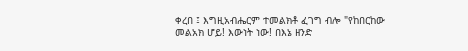ቀረበ ፤ እግዚአብሔርም ተመልክቶ ፈገግ ብሎ "የከበርከው መልአክ ሆይ! እውነት ነው! በእኔ ዘንድ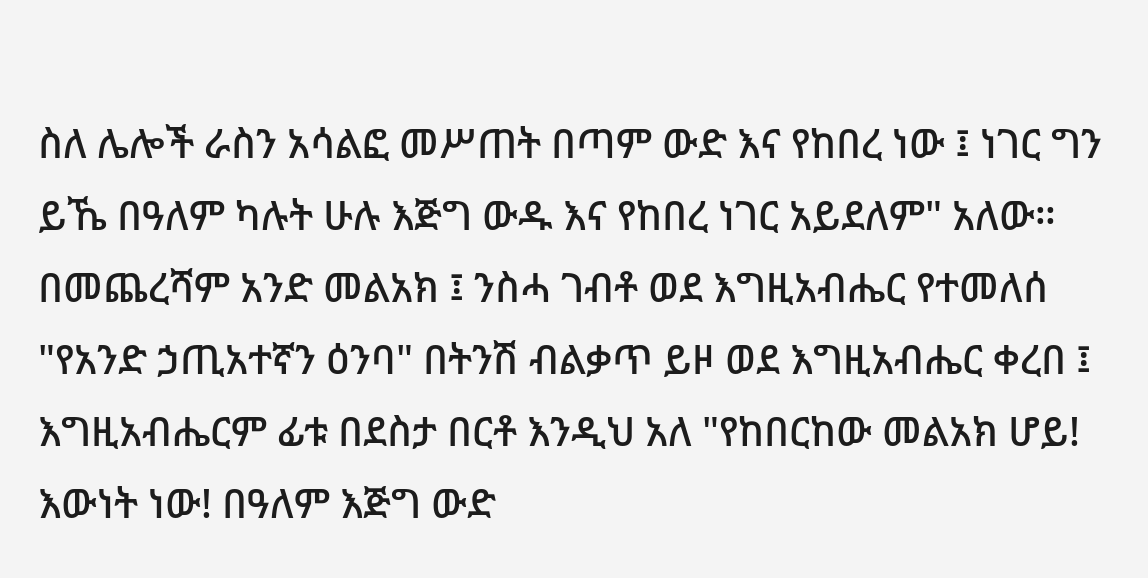ስለ ሌሎች ራስን አሳልፎ መሥጠት በጣም ውድ እና የከበረ ነው ፤ ነገር ግን ይኼ በዓለም ካሉት ሁሉ እጅግ ውዱ እና የከበረ ነገር አይደለም" አለው።
በመጨረሻም አንድ መልአክ ፤ ንስሓ ገብቶ ወደ እግዚአብሔር የተመለሰ "የአንድ ኃጢአተኛን ዕንባ" በትንሽ ብልቃጥ ይዞ ወደ እግዚአብሔር ቀረበ ፤ እግዚአብሔርም ፊቱ በደስታ በርቶ እንዲህ አለ "የከበርከው መልአክ ሆይ! እውነት ነው! በዓለም እጅግ ውድ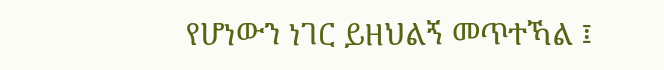የሆነውን ነገር ይዘህልኝ መጥተኻል ፤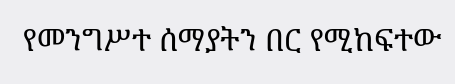የመንግሥተ ሰማያትን በር የሚከፍተው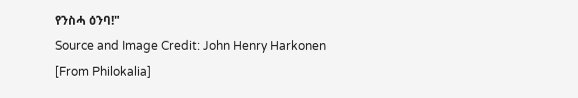የንስሓ ዕንባ!"
Source and Image Credit: John Henry Harkonen [From Philokalia]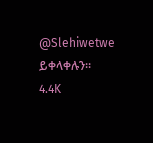@Slehiwetwe ይቀላቀሉን።
4.4K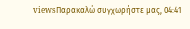viewsΠαρακαλώ συγχωρήστε μας, 04:41